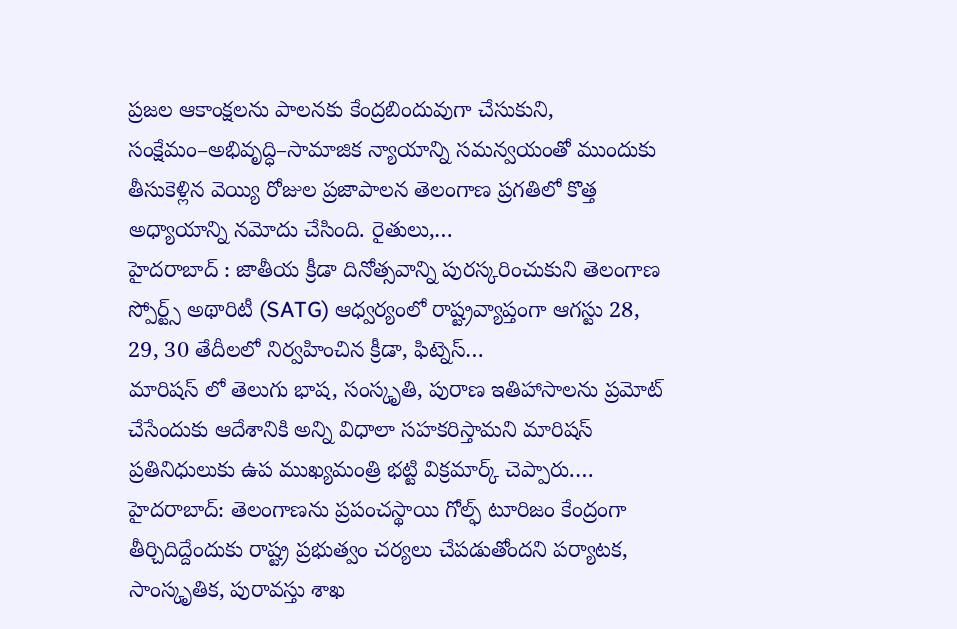ప్రజల ఆకాంక్షలను పాలనకు కేంద్రబిందువుగా చేసుకుని, సంక్షేమం–అభివృద్ధి–సామాజిక న్యాయాన్ని సమన్వయంతో ముందుకు తీసుకెళ్లిన వెయ్యి రోజుల ప్రజాపాలన తెలంగాణ ప్రగతిలో కొత్త అధ్యాయాన్ని నమోదు చేసింది. రైతులు,…
హైదరాబాద్ : జాతీయ క్రీడా దినోత్సవాన్ని పురస్కరించుకుని తెలంగాణ స్పోర్ట్స్ అథారిటీ (SATG) ఆధ్వర్యంలో రాష్ట్రవ్యాప్తంగా ఆగస్టు 28, 29, 30 తేదీలలో నిర్వహించిన క్రీడా, ఫిట్నెస్…
మారిషస్ లో తెలుగు భాష, సంస్కృతి, పురాణ ఇతిహాసాలను ప్రమోట్ చేసేందుకు ఆదేశానికి అన్ని విధాలా సహకరిస్తామని మారిషస్ ప్రతినిధులుకు ఉప ముఖ్యమంత్రి భట్టి విక్రమార్క్ చెప్పారు.…
హైదరాబాద్: తెలంగాణను ప్రపంచస్థాయి గోల్ఫ్ టూరిజం కేంద్రంగా తీర్చిదిద్దేందుకు రాష్ట్ర ప్రభుత్వం చర్యలు చేపడుతోందని పర్యాటక, సాంస్కృతిక, పురావస్తు శాఖ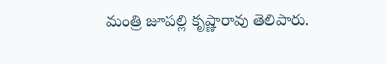మంత్రి జూపల్లి కృష్ణారావు తెలిపారు.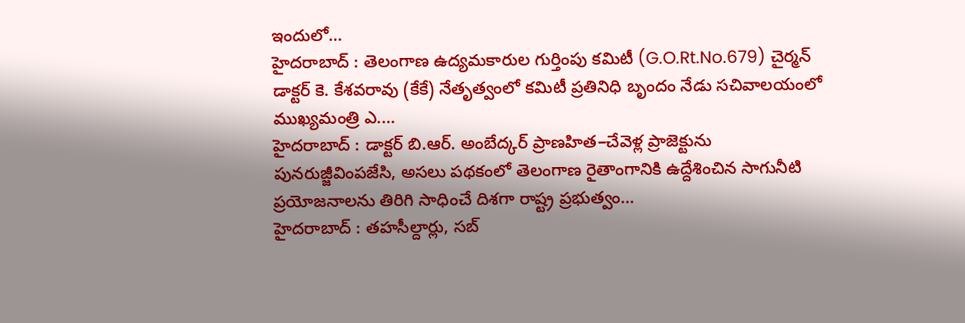ఇందులో…
హైదరాబాద్ : తెలంగాణ ఉద్యమకారుల గుర్తింపు కమిటీ (G.O.Rt.No.679) చైర్మన్ డాక్టర్ కె. కేశవరావు (కేకే) నేతృత్వంలో కమిటీ ప్రతినిధి బృందం నేడు సచివాలయంలో ముఖ్యమంత్రి ఎ.…
హైదరాబాద్ : డాక్టర్ బి.ఆర్. అంబేద్కర్ ప్రాణహిత–చేవెళ్ల ప్రాజెక్టును పునరుజ్జీవింపజేసి, అసలు పథకంలో తెలంగాణ రైతాంగానికి ఉద్దేశించిన సాగునీటి ప్రయోజనాలను తిరిగి సాధించే దిశగా రాష్ట్ర ప్రభుత్వం…
హైదరాబాద్ : తహసీల్దార్లు, సబ్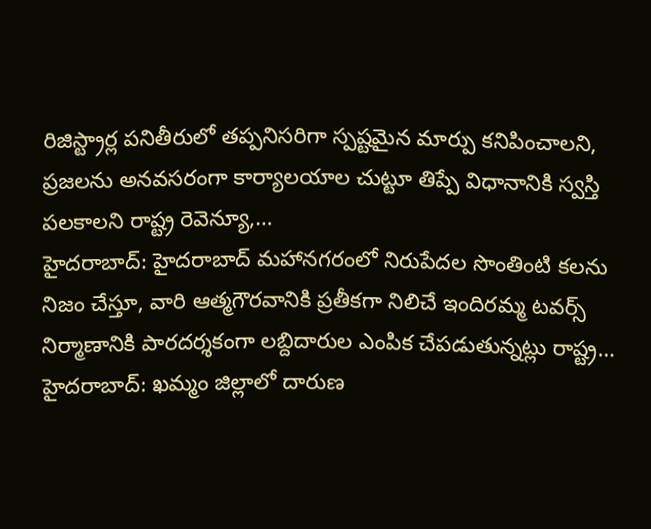రిజిస్ట్రార్ల పనితీరులో తప్పనిసరిగా స్పష్టమైన మార్పు కనిపించాలని, ప్రజలను అనవసరంగా కార్యాలయాల చుట్టూ తిప్పే విధానానికి స్వస్తి పలకాలని రాష్ట్ర రెవెన్యూ,…
హైదరాబాద్: హైదరాబాద్ మహానగరంలో నిరుపేదల సొంతింటి కలను నిజం చేస్తూ, వారి ఆత్మగౌరవానికి ప్రతీకగా నిలిచే ఇందిరమ్మ టవర్స్ నిర్మాణానికి పారదర్శకంగా లబ్దిదారుల ఎంపిక చేపడుతున్నట్లు రాష్ట్ర…
హైదరాబాద్: ఖమ్మం జిల్లాలో దారుణ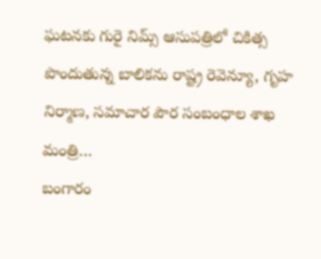ఘటనకు గురై నిమ్స్ ఆసుపత్రిలో చికిత్స పొందుతున్న బాలికను రాష్ట్ర రెవెన్యూ, గృహ నిర్మాణ, సమాచార పౌర సంబంధాల శాఖ మంత్రి…
బంగారం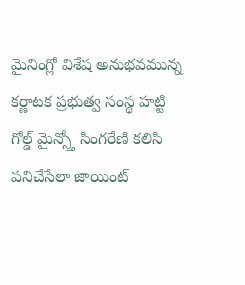మైనింగ్లో విశేష అనుభవమున్న కర్ణాటక ప్రభుత్వ సంస్థ హట్టి గోల్డ్ మైన్స్తో సింగరేణి కలిసి పనిచేసేలా జాయింట్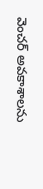వెంచర్ అవకాశాలను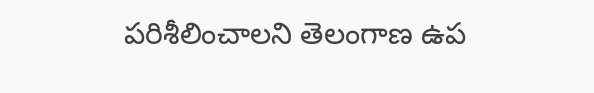పరిశీలించాలని తెలంగాణ ఉప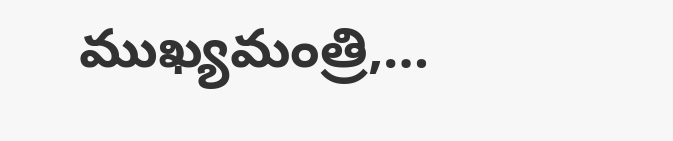ముఖ్యమంత్రి,…